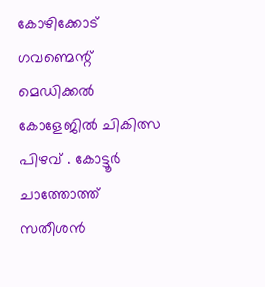കോഴിക്കോട് ഗവണ്മെന്റ് മെഡിക്കൽ കോളേജിൽ ചികിത്സ പിഴവ് . കോട്ടൂർ ചാത്തോത്ത് സതീശൻ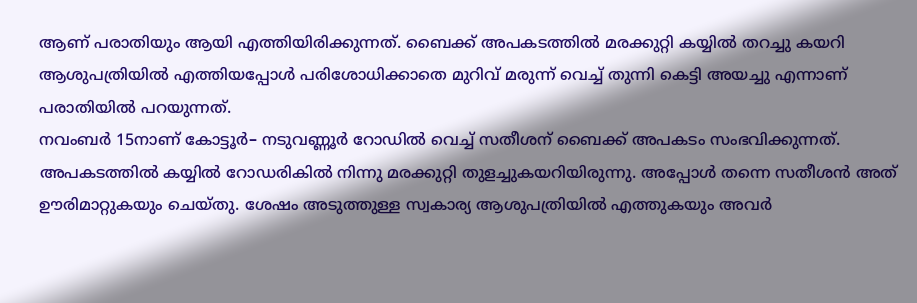ആണ് പരാതിയും ആയി എത്തിയിരിക്കുന്നത്. ബൈക്ക് അപകടത്തിൽ മരക്കുറ്റി കയ്യിൽ തറച്ചു കയറി ആശുപത്രിയിൽ എത്തിയപ്പോൾ പരിശോധിക്കാതെ മുറിവ് മരുന്ന് വെച്ച് തുന്നി കെട്ടി അയച്ചു എന്നാണ് പരാതിയിൽ പറയുന്നത്.
നവംബർ 15നാണ് കോട്ടൂർ– നടുവണ്ണൂർ റോഡിൽ വെച്ച് സതീശന് ബൈക്ക് അപകടം സംഭവിക്കുന്നത്. അപകടത്തിൽ കയ്യിൽ റോഡരികിൽ നിന്നു മരക്കുറ്റി തുളച്ചുകയറിയിരുന്നു. അപ്പോൾ തന്നെ സതീശൻ അത് ഊരിമാറ്റുകയും ചെയ്തു. ശേഷം അടുത്തുള്ള സ്വകാര്യ ആശുപത്രിയിൽ എത്തുകയും അവർ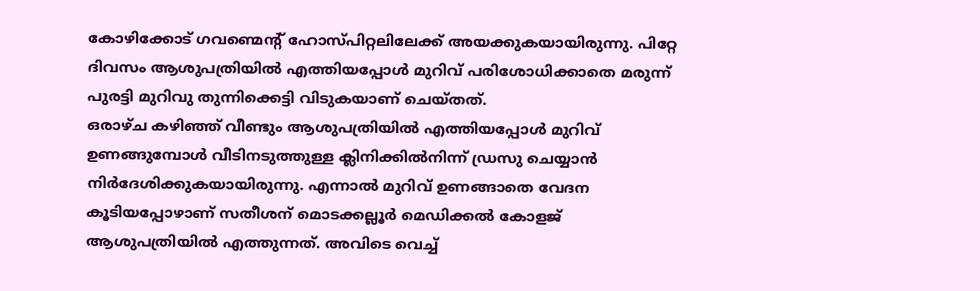കോഴിക്കോട് ഗവണ്മെന്റ് ഹോസ്പിറ്റലിലേക്ക് അയക്കുകയായിരുന്നു. പിറ്റേ ദിവസം ആശുപത്രിയിൽ എത്തിയപ്പോൾ മുറിവ് പരിശോധിക്കാതെ മരുന്ന് പുരട്ടി മുറിവു തുന്നിക്കെട്ടി വിടുകയാണ് ചെയ്തത്.
ഒരാഴ്ച കഴിഞ്ഞ് വീണ്ടും ആശുപത്രിയിൽ എത്തിയപ്പോൾ മുറിവ് ഉണങ്ങുമ്പോൾ വീടിനടുത്തുള്ള ക്ലിനിക്കിൽനിന്ന് ഡ്രസു ചെയ്യാൻ നിർദേശിക്കുകയായിരുന്നു. എന്നാൽ മുറിവ് ഉണങ്ങാതെ വേദന കൂടിയപ്പോഴാണ് സതീശന് മൊടക്കല്ലൂർ മെഡിക്കൽ കോളജ് ആശുപത്രിയിൽ എത്തുന്നത്. അവിടെ വെച്ച്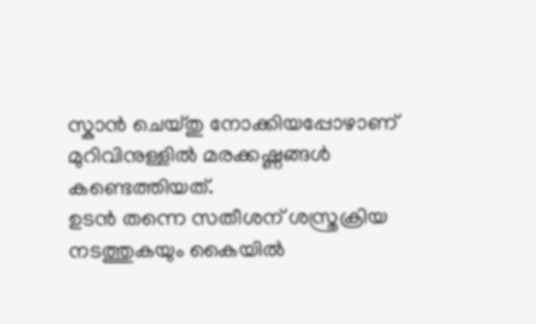സ്കാൻ ചെയ്തു നോക്കിയപ്പോഴാണ് മുറിവിനുള്ളിൽ മരക്കഷ്ണങ്ങൾ കണ്ടെത്തിയത്.
ഉടൻ തന്നെ സതീശന് ശസ്ത്രക്രിയ നടത്തുകയും കൈയിൽ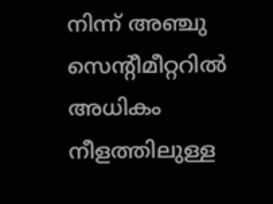നിന്ന് അഞ്ചു സെന്റീമീറ്ററിൽ അധികം നീളത്തിലുള്ള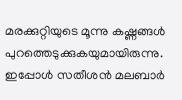മരക്കുറ്റിയുടെ മൂന്നു കഷ്ണങ്ങൾ പുറത്തെടുക്കുകയുമായിരുന്നു. ഇപ്പോൾ സതീശൻ മലബാർ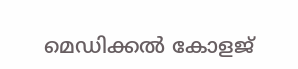മെഡിക്കൽ കോളജ്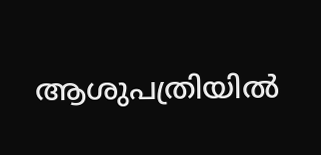ആശുപത്രിയിൽ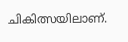ചികിത്സയിലാണ്.